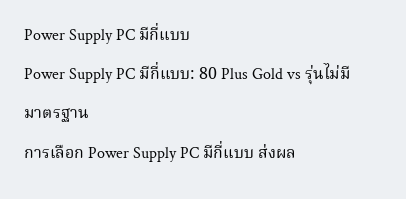Power Supply PC มีกี่แบบ
Power Supply PC มีกี่แบบ: 80 Plus Gold vs รุ่นไม่มีมาตรฐาน
การเลือก Power Supply PC มีกี่แบบ ส่งผล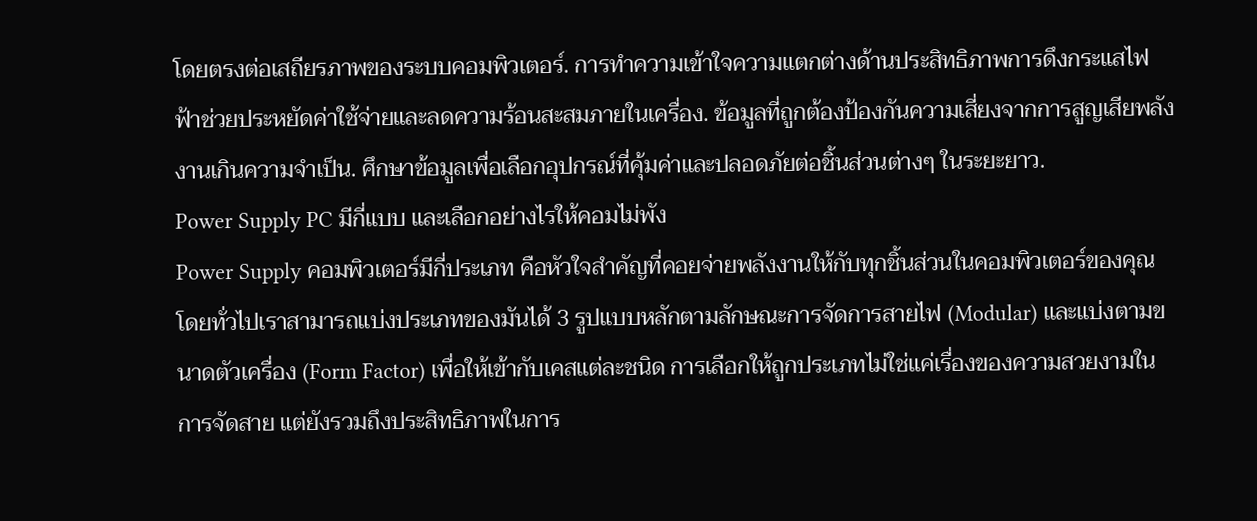โดยตรงต่อเสถียรภาพของระบบคอมพิวเตอร์. การทำความเข้าใจความแตกต่างด้านประสิทธิภาพการดึงกระแสไฟฟ้าช่วยประหยัดค่าใช้จ่ายและลดความร้อนสะสมภายในเครื่อง. ข้อมูลที่ถูกต้องป้องกันความเสี่ยงจากการสูญเสียพลังงานเกินความจำเป็น. ศึกษาข้อมูลเพื่อเลือกอุปกรณ์ที่คุ้มค่าและปลอดภัยต่อชิ้นส่วนต่างๆ ในระยะยาว.
Power Supply PC มีกี่แบบ และเลือกอย่างไรให้คอมไม่พัง
Power Supply คอมพิวเตอร์มีกี่ประเภท คือหัวใจสำคัญที่คอยจ่ายพลังงานให้กับทุกชิ้นส่วนในคอมพิวเตอร์ของคุณ โดยทั่วไปเราสามารถแบ่งประเภทของมันได้ 3 รูปแบบหลักตามลักษณะการจัดการสายไฟ (Modular) และแบ่งตามขนาดตัวเครื่อง (Form Factor) เพื่อให้เข้ากับเคสแต่ละชนิด การเลือกให้ถูกประเภทไม่ใช่แค่เรื่องของความสวยงามในการจัดสาย แต่ยังรวมถึงประสิทธิภาพในการ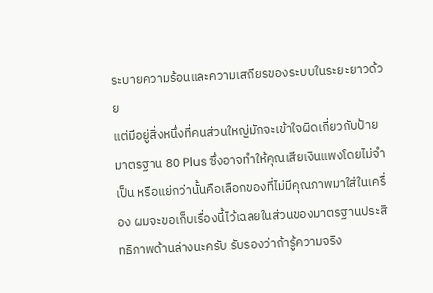ระบายความร้อนและความเสถียรของระบบในระยะยาวด้วย
แต่มีอยู่สิ่งหนึ่งที่คนส่วนใหญ่มักจะเข้าใจผิดเกี่ยวกับป้ายมาตรฐาน 80 Plus ซึ่งอาจทำให้คุณเสียเงินแพงโดยไม่จำเป็น หรือแย่กว่านั้นคือเลือกของที่ไม่มีคุณภาพมาใส่ในเครื่อง ผมจะขอเก็บเรื่องนี้ไว้เฉลยในส่วนของมาตรฐานประสิทธิภาพด้านล่างนะครับ รับรองว่าถ้ารู้ความจริง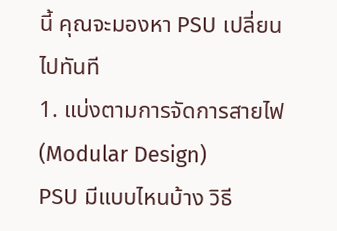นี้ คุณจะมองหา PSU เปลี่ยนไปทันที
1. แบ่งตามการจัดการสายไฟ (Modular Design)
PSU มีแบบไหนบ้าง วิธี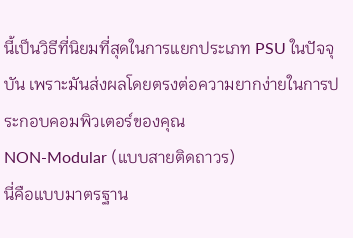นี้เป็นวิธีที่นิยมที่สุดในการแยกประเภท PSU ในปัจจุบัน เพราะมันส่งผลโดยตรงต่อความยากง่ายในการประกอบคอมพิวเตอร์ของคุณ
NON-Modular (แบบสายติดถาวร)
นี่คือแบบมาตรฐาน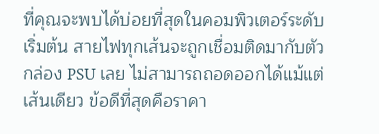ที่คุณจะพบได้บ่อยที่สุดในคอมพิวเตอร์ระดับเริ่มต้น สายไฟทุกเส้นจะถูกเชื่อมติดมากับตัวกล่อง PSU เลย ไม่สามารถถอดออกได้แม้แต่เส้นเดียว ข้อดีที่สุดคือราคา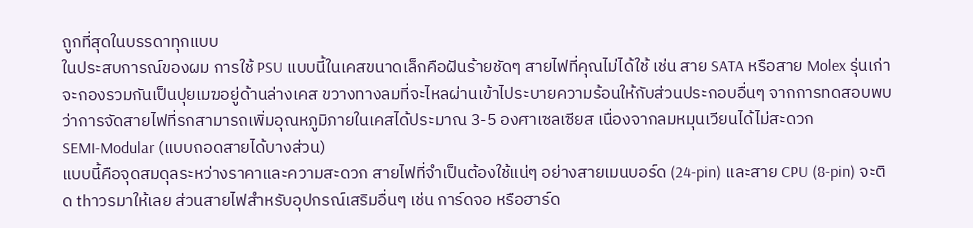ถูกที่สุดในบรรดาทุกแบบ
ในประสบการณ์ของผม การใช้ PSU แบบนี้ในเคสขนาดเล็กคือฝันร้ายชัดๆ สายไฟที่คุณไม่ได้ใช้ เช่น สาย SATA หรือสาย Molex รุ่นเก่า จะกองรวมกันเป็นปุยเมฆอยู่ด้านล่างเคส ขวางทางลมที่จะไหลผ่านเข้าไประบายความร้อนให้กับส่วนประกอบอื่นๆ จากการทดสอบพบว่าการจัดสายไฟที่รกสามารถเพิ่มอุณหภูมิภายในเคสได้ประมาณ 3-5 องศาเซลเซียส เนื่องจากลมหมุนเวียนได้ไม่สะดวก
SEMI-Modular (แบบถอดสายได้บางส่วน)
แบบนี้คือจุดสมดุลระหว่างราคาและความสะดวก สายไฟที่จำเป็นต้องใช้แน่ๆ อย่างสายเมนบอร์ด (24-pin) และสาย CPU (8-pin) จะติด thาวรมาให้เลย ส่วนสายไฟสำหรับอุปกรณ์เสริมอื่นๆ เช่น การ์ดจอ หรือฮาร์ด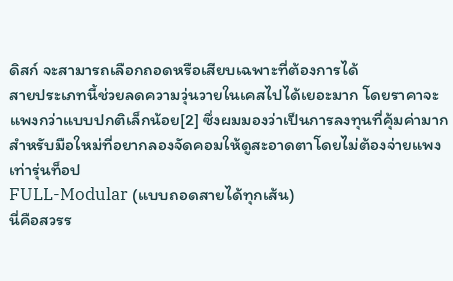ดิสก์ จะสามารถเลือกถอดหรือเสียบเฉพาะที่ต้องการได้
สายประเภทนี้ช่วยลดความวุ่นวายในเคสไปได้เยอะมาก โดยราคาจะแพงกว่าแบบปกติเล็กน้อย[2] ซึ่งผมมองว่าเป็นการลงทุนที่คุ้มค่ามากสำหรับมือใหม่ที่อยากลองจัดคอมให้ดูสะอาดตาโดยไม่ต้องจ่ายแพงเท่ารุ่นท็อป
FULL-Modular (แบบถอดสายได้ทุกเส้น)
นี่คือสวรร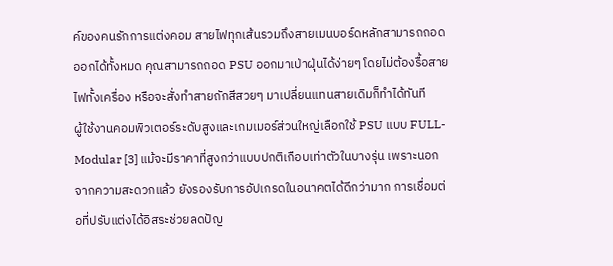ค์ของคนรักการแต่งคอม สายไฟทุกเส้นรวมถึงสายเมนบอร์ดหลักสามารถถอดออกได้ทั้งหมด คุณสามารถถอด PSU ออกมาเป่าฝุ่นได้ง่ายๆ โดยไม่ต้องรื้อสายไฟทั้งเครื่อง หรือจะสั่งทำสายถักสีสวยๆ มาเปลี่ยนแทนสายเดิมก็ทำได้ทันที
ผู้ใช้งานคอมพิวเตอร์ระดับสูงและเกมเมอร์ส่วนใหญ่เลือกใช้ PSU แบบ FULL-Modular [3] แม้จะมีราคาที่สูงกว่าแบบปกติเกือบเท่าตัวในบางรุ่น เพราะนอกจากความสะดวกแล้ว ยังรองรับการอัปเกรดในอนาคตได้ดีกว่ามาก การเชื่อมต่อที่ปรับแต่งได้อิสระช่วยลดปัญ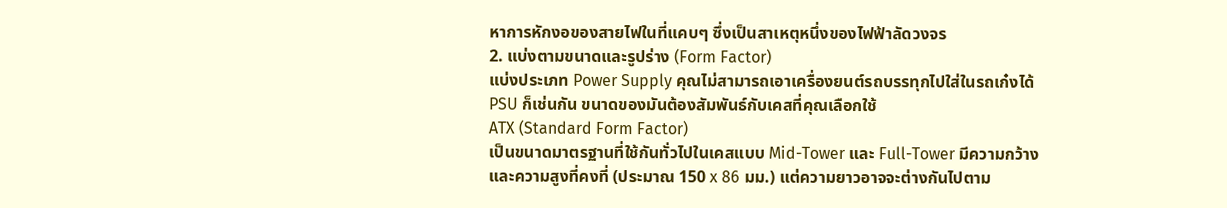หาการหักงอของสายไฟในที่แคบๆ ซึ่งเป็นสาเหตุหนึ่งของไฟฟ้าลัดวงจร
2. แบ่งตามขนาดและรูปร่าง (Form Factor)
แบ่งประเภท Power Supply คุณไม่สามารถเอาเครื่องยนต์รถบรรทุกไปใส่ในรถเก๋งได้ PSU ก็เช่นกัน ขนาดของมันต้องสัมพันธ์กับเคสที่คุณเลือกใช้
ATX (Standard Form Factor)
เป็นขนาดมาตรฐานที่ใช้กันทั่วไปในเคสแบบ Mid-Tower และ Full-Tower มีความกว้างและความสูงที่คงที่ (ประมาณ 150 x 86 มม.) แต่ความยาวอาจจะต่างกันไปตาม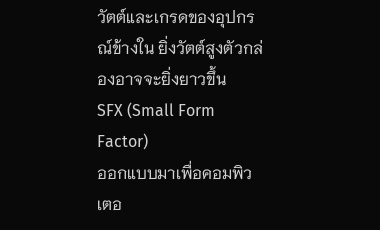วัตต์และเกรดของอุปกรณ์ข้างใน ยิ่งวัตต์สูงตัวกล่องอาจจะยิ่งยาวขึ้น
SFX (Small Form Factor)
ออกแบบมาเพื่อคอมพิวเตอ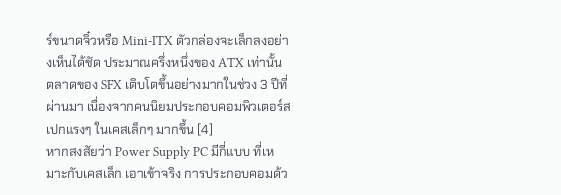ร์ขนาดจิ๋วหรือ Mini-ITX ตัวกล่องจะเล็กลงอย่างเห็นได้ชัด ประมาณครึ่งหนึ่งของ ATX เท่านั้น ตลาดของ SFX เติบโตขึ้นอย่างมากในช่วง 3 ปีที่ผ่านมา เนื่องจากคนนิยมประกอบคอมพิวเตอร์สเปกแรงๆ ในเคสเล็กๆ มากขึ้น [4]
หากสงสัยว่า Power Supply PC มีกี่แบบ ที่เหมาะกับเคสเล็ก เอาเข้าจริง การประกอบคอมด้ว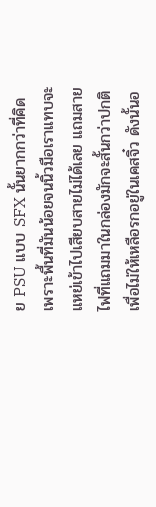ย PSU แบบ SFX นั้นยากกว่าที่คิด เพราะพื้นที่มันน้อยจนนิ้วมือเราแทบจะแหย่เข้าไปเสียบสายไม่ได้เลย แถมสายไฟที่แถมมาในกล่องมักจะสั้นกว่าปกติ เพื่อไม่ให้เหลือรกอยู่ในเคสจิ๋ว ดังนั้นอ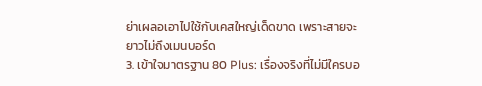ย่าเผลอเอาไปใช้กับเคสใหญ่เด็ดขาด เพราะสายจะยาวไม่ถึงเมนบอร์ด
3. เข้าใจมาตรฐาน 80 Plus: เรื่องจริงที่ไม่มีใครบอ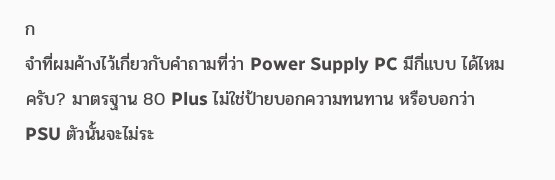ก
จำที่ผมค้างไว้เกี่ยวกับคำถามที่ว่า Power Supply PC มีกี่แบบ ได้ไหมครับ? มาตรฐาน 80 Plus ไม่ใช่ป้ายบอกความทนทาน หรือบอกว่า PSU ตัวนั้นจะไม่ระ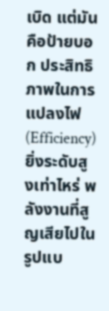เบิด แต่มันคือป้ายบอก ประสิทธิภาพในการแปลงไฟ (Efficiency) ยิ่งระดับสูงเท่าไหร่ พลังงานที่สูญเสียไปในรูปแบ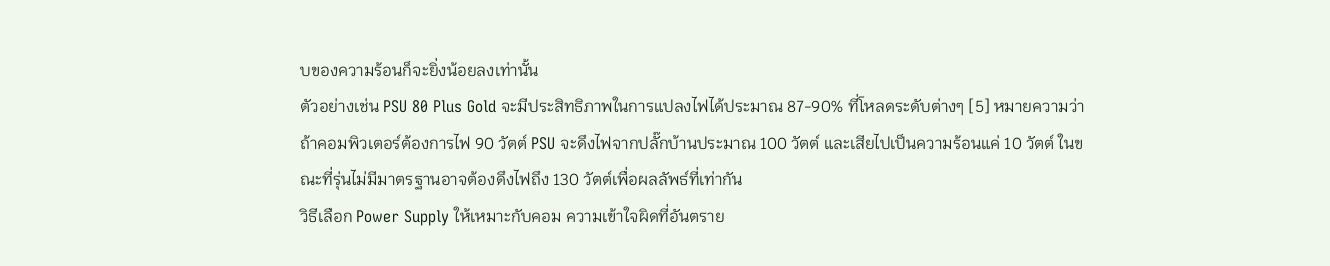บของความร้อนก็จะยิ่งน้อยลงเท่านั้น
ตัวอย่างเช่น PSU 80 Plus Gold จะมีประสิทธิภาพในการแปลงไฟได้ประมาณ 87-90% ที่โหลดระดับต่างๆ [5] หมายความว่าถ้าคอมพิวเตอร์ต้องการไฟ 90 วัตต์ PSU จะดึงไฟจากปลั๊กบ้านประมาณ 100 วัตต์ และเสียไปเป็นความร้อนแค่ 10 วัตต์ ในขณะที่รุ่นไม่มีมาตรฐานอาจต้องดึงไฟถึง 130 วัตต์เพื่อผลลัพธ์ที่เท่ากัน
วิธีเลือก Power Supply ให้เหมาะกับคอม ความเข้าใจผิดที่อันตราย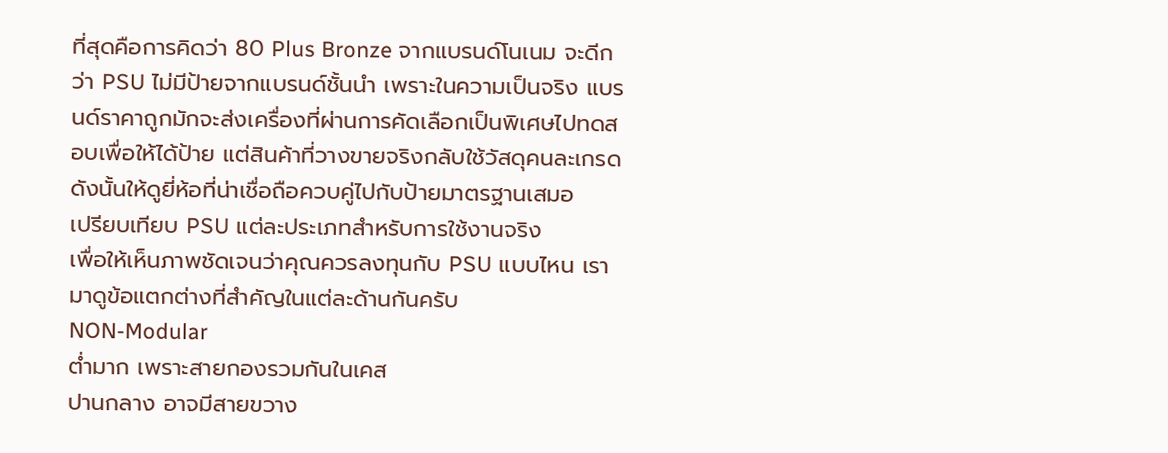ที่สุดคือการคิดว่า 80 Plus Bronze จากแบรนด์โนเนม จะดีกว่า PSU ไม่มีป้ายจากแบรนด์ชั้นนำ เพราะในความเป็นจริง แบรนด์ราคาถูกมักจะส่งเครื่องที่ผ่านการคัดเลือกเป็นพิเศษไปทดสอบเพื่อให้ได้ป้าย แต่สินค้าที่วางขายจริงกลับใช้วัสดุคนละเกรด ดังนั้นให้ดูยี่ห้อที่น่าเชื่อถือควบคู่ไปกับป้ายมาตรฐานเสมอ
เปรียบเทียบ PSU แต่ละประเภทสำหรับการใช้งานจริง
เพื่อให้เห็นภาพชัดเจนว่าคุณควรลงทุนกับ PSU แบบไหน เรามาดูข้อแตกต่างที่สำคัญในแต่ละด้านกันครับ
NON-Modular
ต่ำมาก เพราะสายกองรวมกันในเคส
ปานกลาง อาจมีสายขวาง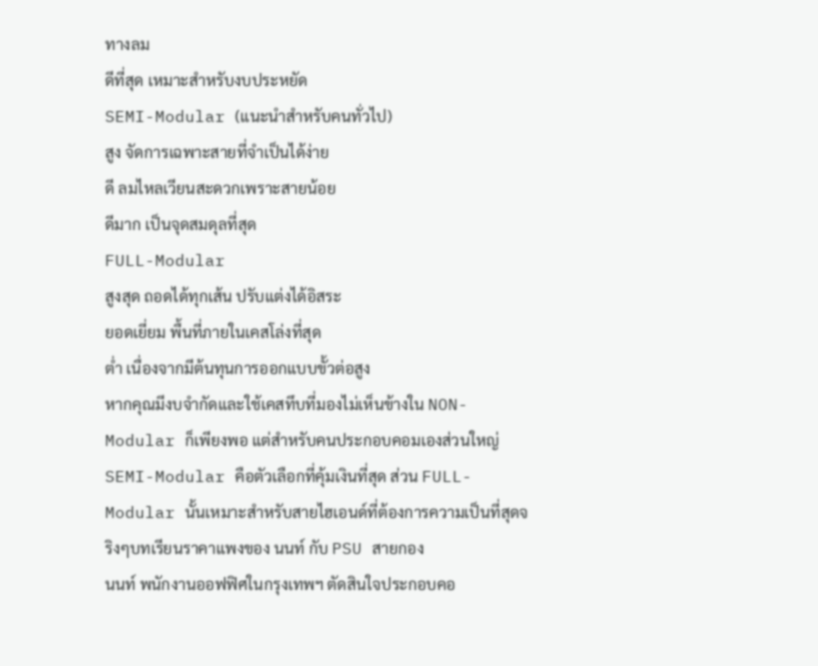ทางลม
ดีที่สุด เหมาะสำหรับงบประหยัด
SEMI-Modular (แนะนำสำหรับคนทั่วไป)
สูง จัดการเฉพาะสายที่จำเป็นได้ง่าย
ดี ลมไหลเวียนสะดวกเพราะสายน้อย
ดีมาก เป็นจุดสมดุลที่สุด
FULL-Modular
สูงสุด ถอดได้ทุกเส้น ปรับแต่งได้อิสระ
ยอดเยี่ยม พื้นที่ภายในเคสโล่งที่สุด
ต่ำ เนื่องจากมีต้นทุนการออกแบบขั้วต่อสูง
หากคุณมีงบจำกัดและใช้เคสทึบที่มองไม่เห็นข้างใน NON-Modular ก็เพียงพอ แต่สำหรับคนประกอบคอมเองส่วนใหญ่ SEMI-Modular คือตัวเลือกที่คุ้มเงินที่สุด ส่วน FULL-Modular นั้นเหมาะสำหรับสายไฮเอนด์ที่ต้องการความเป็นที่สุดจริงๆบทเรียนราคาแพงของ นนท์ กับ PSU สายกอง
นนท์ พนักงานออฟฟิศในกรุงเทพฯ ตัดสินใจประกอบคอ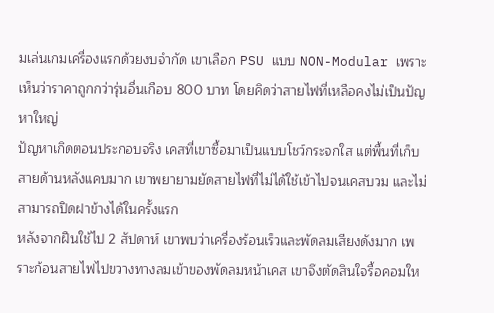มเล่นเกมเครื่องแรกด้วยงบจำกัด เขาเลือก PSU แบบ NON-Modular เพราะเห็นว่าราคาถูกกว่ารุ่นอื่นเกือบ 800 บาท โดยคิดว่าสายไฟที่เหลือคงไม่เป็นปัญหาใหญ่
ปัญหาเกิดตอนประกอบจริง เคสที่เขาซื้อมาเป็นแบบโชว์กระจกใส แต่พื้นที่เก็บสายด้านหลังแคบมาก เขาพยายามยัดสายไฟที่ไม่ได้ใช้เข้าไปจนเคสบวม และไม่สามารถปิดฝาข้างได้ในครั้งแรก
หลังจากฝืนใช้ไป 2 สัปดาห์ เขาพบว่าเครื่องร้อนเร็วและพัดลมเสียงดังมาก เพราะก้อนสายไฟไปขวางทางลมเข้าของพัดลมหน้าเคส เขาจึงตัดสินใจรื้อคอมให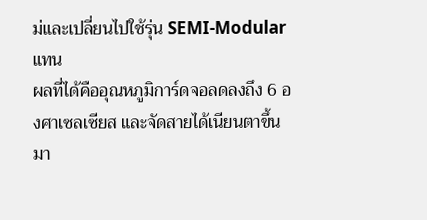ม่และเปลี่ยนไปใช้รุ่น SEMI-Modular แทน
ผลที่ได้คืออุณหภูมิการ์ดจอลดลงถึง 6 องศาเซลเซียส และจัดสายได้เนียนตาขึ้นมา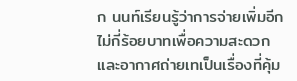ก นนท์เรียนรู้ว่าการจ่ายเพิ่มอีกไม่กี่ร้อยบาทเพื่อความสะดวกและอากาศถ่ายเทเป็นเรื่องที่คุ้ม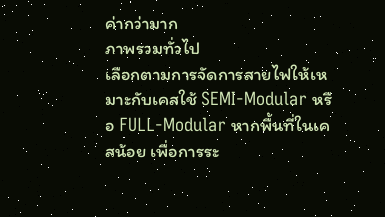ค่ากว่ามาก
ภาพรวมทั่วไป
เลือกตามการจัดการสายไฟให้เหมาะกับเคสใช้ SEMI-Modular หรือ FULL-Modular หากพื้นที่ในเคสน้อย เพื่อการระ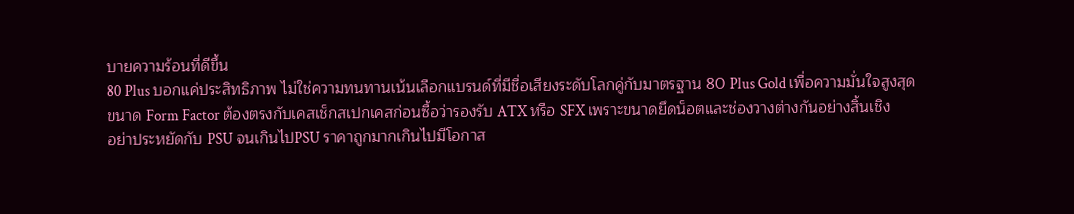บายความร้อนที่ดีขึ้น
80 Plus บอกแค่ประสิทธิภาพ ไม่ใช่ความทนทานเน้นเลือกแบรนด์ที่มีชื่อเสียงระดับโลกคู่กับมาตรฐาน 80 Plus Gold เพื่อความมั่นใจสูงสุด
ขนาด Form Factor ต้องตรงกับเคสเช็กสเปกเคสก่อนซื้อว่ารองรับ ATX หรือ SFX เพราะขนาดยึดน็อตและช่องวางต่างกันอย่างสิ้นเชิง
อย่าประหยัดกับ PSU จนเกินไปPSU ราคาถูกมากเกินไปมีโอกาส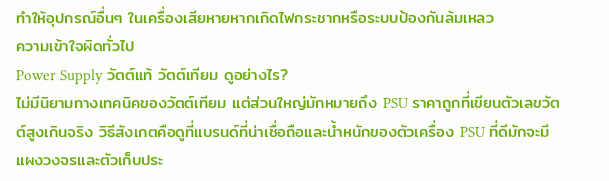ทำให้อุปกรณ์อื่นๆ ในเครื่องเสียหายหากเกิดไฟกระชากหรือระบบป้องกันล้มเหลว
ความเข้าใจผิดทั่วไป
Power Supply วัตต์แท้ วัตต์เทียม ดูอย่างไร?
ไม่มีนิยามทางเทคนิคของวัตต์เทียม แต่ส่วนใหญ่มักหมายถึง PSU ราคาถูกที่เขียนตัวเลขวัตต์สูงเกินจริง วิธีสังเกตคือดูที่แบรนด์ที่น่าเชื่อถือและน้ำหนักของตัวเครื่อง PSU ที่ดีมักจะมีแผงวงจรและตัวเก็บประ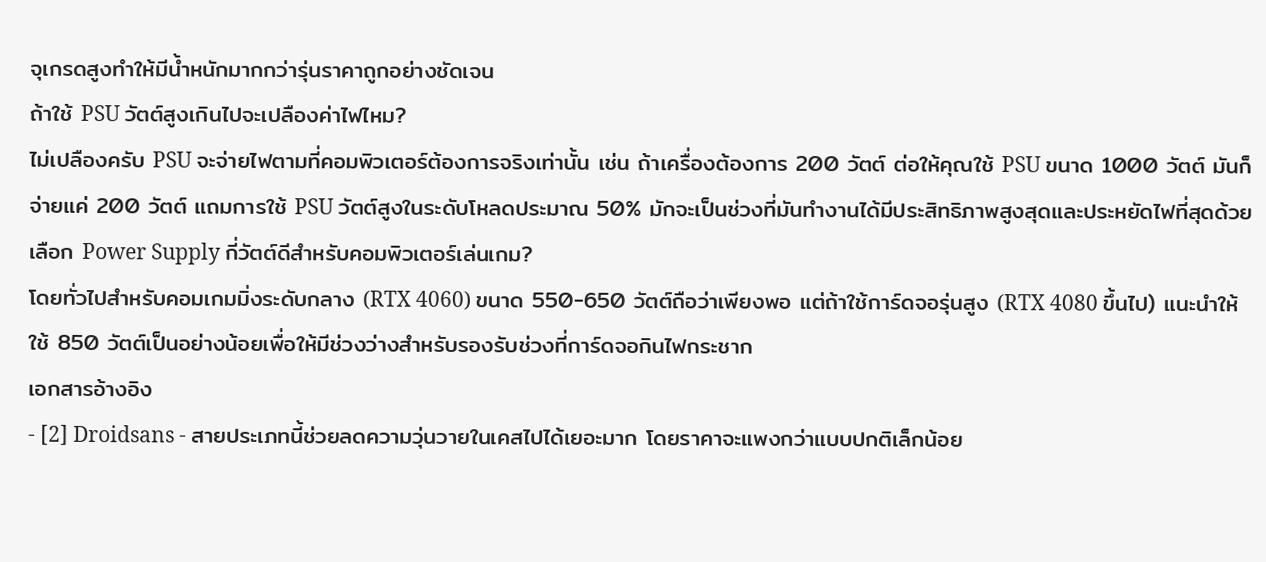จุเกรดสูงทำให้มีน้ำหนักมากกว่ารุ่นราคาถูกอย่างชัดเจน
ถ้าใช้ PSU วัตต์สูงเกินไปจะเปลืองค่าไฟไหม?
ไม่เปลืองครับ PSU จะจ่ายไฟตามที่คอมพิวเตอร์ต้องการจริงเท่านั้น เช่น ถ้าเครื่องต้องการ 200 วัตต์ ต่อให้คุณใช้ PSU ขนาด 1000 วัตต์ มันก็จ่ายแค่ 200 วัตต์ แถมการใช้ PSU วัตต์สูงในระดับโหลดประมาณ 50% มักจะเป็นช่วงที่มันทำงานได้มีประสิทธิภาพสูงสุดและประหยัดไฟที่สุดด้วย
เลือก Power Supply กี่วัตต์ดีสำหรับคอมพิวเตอร์เล่นเกม?
โดยทั่วไปสำหรับคอมเกมมิ่งระดับกลาง (RTX 4060) ขนาด 550-650 วัตต์ถือว่าเพียงพอ แต่ถ้าใช้การ์ดจอรุ่นสูง (RTX 4080 ขึ้นไป) แนะนำให้ใช้ 850 วัตต์เป็นอย่างน้อยเพื่อให้มีช่วงว่างสำหรับรองรับช่วงที่การ์ดจอกินไฟกระชาก
เอกสารอ้างอิง
- [2] Droidsans - สายประเภทนี้ช่วยลดความวุ่นวายในเคสไปได้เยอะมาก โดยราคาจะแพงกว่าแบบปกติเล็กน้อย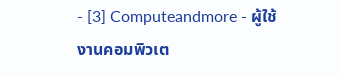- [3] Computeandmore - ผู้ใช้งานคอมพิวเต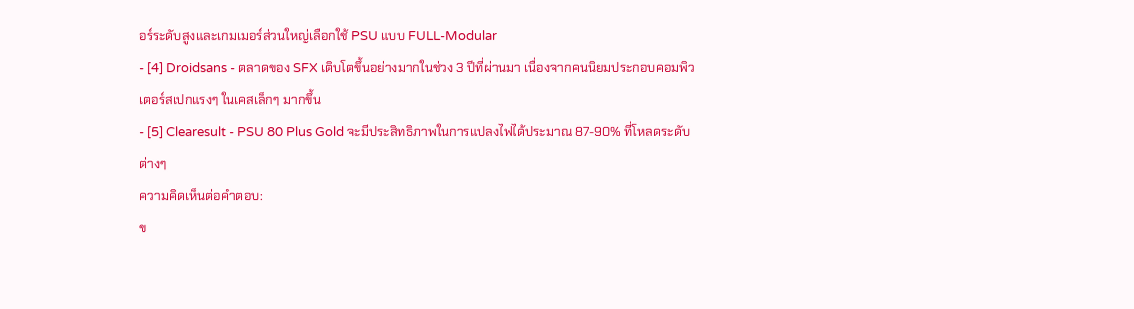อร์ระดับสูงและเกมเมอร์ส่วนใหญ่เลือกใช้ PSU แบบ FULL-Modular
- [4] Droidsans - ตลาดของ SFX เติบโตขึ้นอย่างมากในช่วง 3 ปีที่ผ่านมา เนื่องจากคนนิยมประกอบคอมพิวเตอร์สเปกแรงๆ ในเคสเล็กๆ มากขึ้น
- [5] Clearesult - PSU 80 Plus Gold จะมีประสิทธิภาพในการแปลงไฟได้ประมาณ 87-90% ที่โหลดระดับต่างๆ
ความคิดเห็นต่อคำตอบ:
ข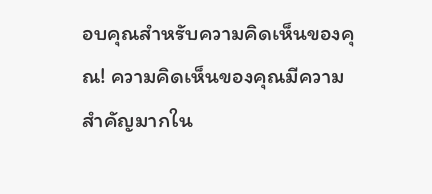อบคุณสำหรับความคิดเห็นของคุณ! ความคิดเห็นของคุณมีความสำคัญมากใน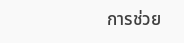การช่วย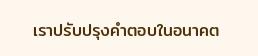เราปรับปรุงคำตอบในอนาคต